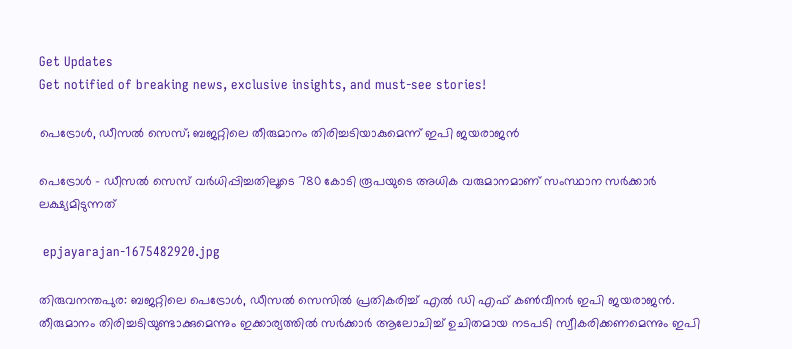Get Updates
Get notified of breaking news, exclusive insights, and must-see stories!

പെട്രോൾ, ഡീസൽ സെസ്; ബജറ്റിലെ തീരുമാനം തിരിച്ചടിയാകുമെന്ന് ഇപി ജയരാജൻ

പെട്രോൾ - ഡീസൽ സെസ് വർധിപ്പിച്ചതിലൂടെ 780 കോടി രൂപയുടെ അധിക വരുമാനമാണ് സംസ്ഥാന സർക്കാർ ലക്ഷ്യമിടുന്നത്

 epjayarajan-1675482920.jpg

തിരുവനന്തപുര: ബജറ്റിലെ പെട്രോൾ, ഡീസൽ സെസിൽ പ്രതികരിച്ച് എൽ ഡി എഫ് കൺവീനർ ഇപി ജയരാജൻ. തീരുമാനം തിരിച്ചടിയുണ്ടാക്കുമെന്നും ഇക്കാര്യത്തിൽ സർക്കാർ ആലോചിച്ച് ഉചിതമായ നടപടി സ്വീകരിക്കണമെന്നും ഇപി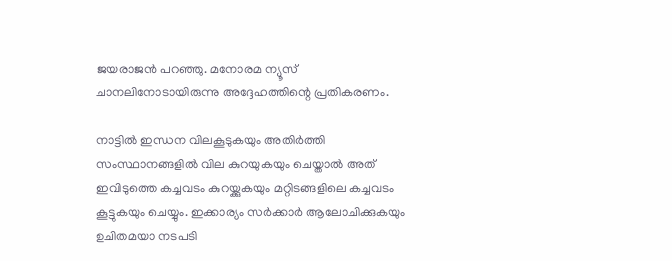ജയരാജൻ പറഞ്ഞു. മനോരമ ന്യൂസ് ചാനലിനോടായിരുന്നു അദ്ദേഹത്തിന്റെ പ്രതികരണം.

നാട്ടിൽ ഇന്ധന വിലകൂടുകയും അതിർത്തി സംസ്ഥാനങ്ങളിൽ വില കുറയുകയും ചെയ്താൽ അത് ഇവിടുത്തെ കച്ചവടം കുറയ്ക്കുകയും മറ്റിടങ്ങളിലെ കച്ചവടം കൂട്ടുകയും ചെയ്യും. ഇക്കാര്യം സർക്കാർ ആലോചിക്കുകയും ഉചിതമയാ നടപടി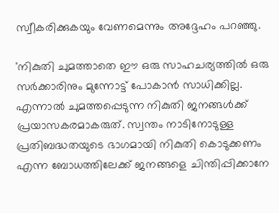സ്വീകരിക്കുകയും വേണമെന്നും അദ്ദേഹം പറഞ്ഞു.

'നികുതി ചുമത്താതെ ഈ ഒരു സാഹചര്യത്തിൽ ഒരു സർക്കാരിനും മുന്നോട്ട് പോകാൻ സാധിക്കില്ല. എന്നാൽ ചുമത്തപ്പെടുന്ന നികുതി ജനങ്ങൾക്ക് പ്രയാസകരമാകരുത്. സ്വന്തം നാടിനോടുള്ള പ്രതിബദ്ധതയുടെ ഭാഗമായി നികുതി കൊടുക്കണം എന്ന ബോധത്തിലേക്ക് ജനങ്ങളെ ചിന്തിപ്പിക്കാനേ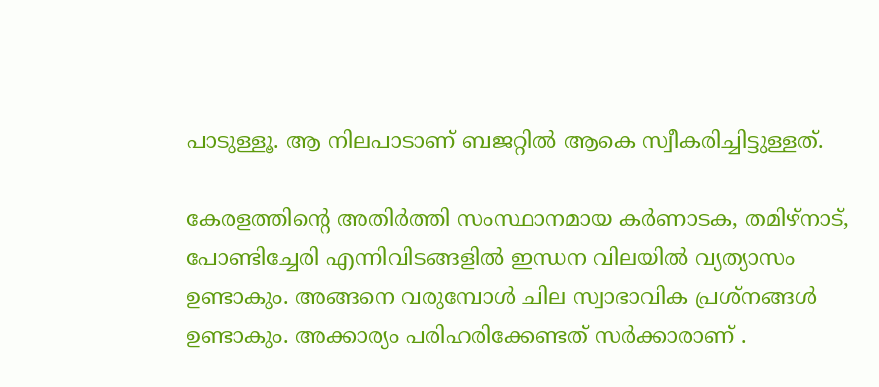പാടുള്ളൂ. ആ നിലപാടാണ് ബജറ്റിൽ ആകെ സ്വീകരിച്ചിട്ടുള്ളത്.

കേരളത്തിന്റെ അതിർത്തി സംസ്ഥാനമായ കർണാടക, തമിഴ്നാട്, പോണ്ടിച്ചേരി എന്നിവിടങ്ങളിൽ ഇന്ധന വിലയിൽ വ്യത്യാസം ഉണ്ടാകും. അങ്ങനെ വരുമ്പോൾ ചില സ്വാഭാവിക പ്രശ്നങ്ങൾ ഉണ്ടാകും. അക്കാര്യം പരിഹരിക്കേണ്ടത് സർക്കാരാണ് .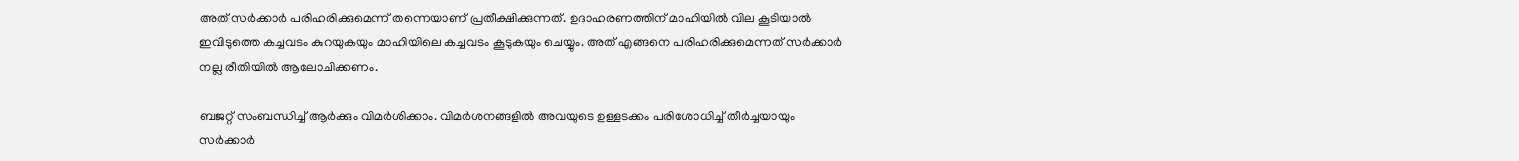അത് സർക്കാർ പരിഹരിക്കുമെന്ന് തന്നെയാണ് പ്രതീക്ഷിക്കുന്നത്. ഉദാഹരണത്തിന് മാഹിയിൽ വില കൂടിയാൽ ഇവിടുത്തെ കച്ചവടം കുറയുകയും മാഹിയിലെ കച്ചവടം കൂടുകയും ചെയ്യും. അത് എങ്ങനെ പരിഹരിക്കുമെന്നത് സർക്കാർ നല്ല രീതിയിൽ ആലോചിക്കണം.

ബജറ്റ് സംബന്ധിച്ച് ആർക്കും വിമർശിക്കാം. വിമർശനങ്ങളിൽ അവയുടെ ഉള്ളടക്കം പരിശോധിച്ച് തീർച്ചയായും സർക്കാർ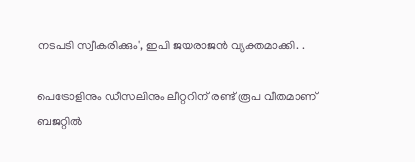നടപടി സ്വീകരിക്കും', ഇപി ജയരാജൻ വ്യക്തമാക്കി. .

പെട്രോളിനും ഡീസലിനും ലീറ്ററിന് രണ്ട് രൂപ വീതമാണ് ബജറ്റിൽ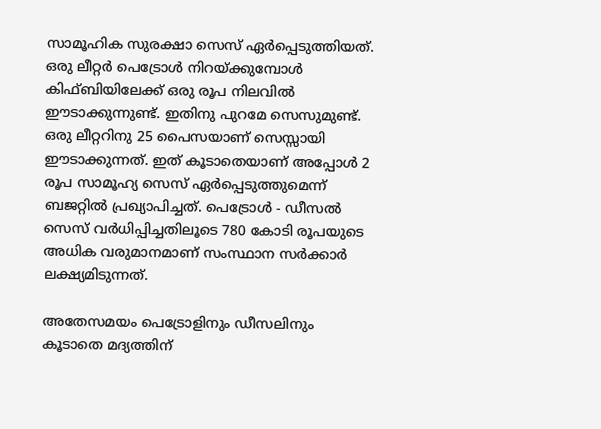സാമൂഹിക സുരക്ഷാ സെസ് ഏര്‍പ്പെടുത്തിയത്. ഒരു ലീറ്റർ പെട്രോൾ നിറയ്ക്കുമ്പോൾ കിഫ്ബിയിലേക്ക് ഒരു രൂപ നിലവിൽ ഈടാക്കുന്നുണ്ട്. ഇതിനു പുറമേ സെസുമുണ്ട്. ഒരു ലീറ്ററിനു 25 പൈസയാണ് സെസ്സായി ഈടാക്കുന്നത്. ഇത് കൂടാതെയാണ് അപ്പോൾ 2 രൂപ സാമൂഹ്യ സെസ് ഏർപ്പെടുത്തുമെന്ന് ബജറ്റിൽ പ്രഖ്യാപിച്ചത്. പെട്രോൾ - ഡീസൽ സെസ് വർധിപ്പിച്ചതിലൂടെ 780 കോടി രൂപയുടെ അധിക വരുമാനമാണ് സംസ്ഥാന സർക്കാർ ലക്ഷ്യമിടുന്നത്.

അതേസമയം പെട്രോളിനും ഡീസലിനും കൂടാതെ മദ്യത്തിന്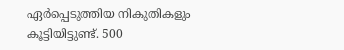ഏർപ്പെടുത്തിയ നികുതികളും കൂട്ടിയിട്ടുണ്ട്. 500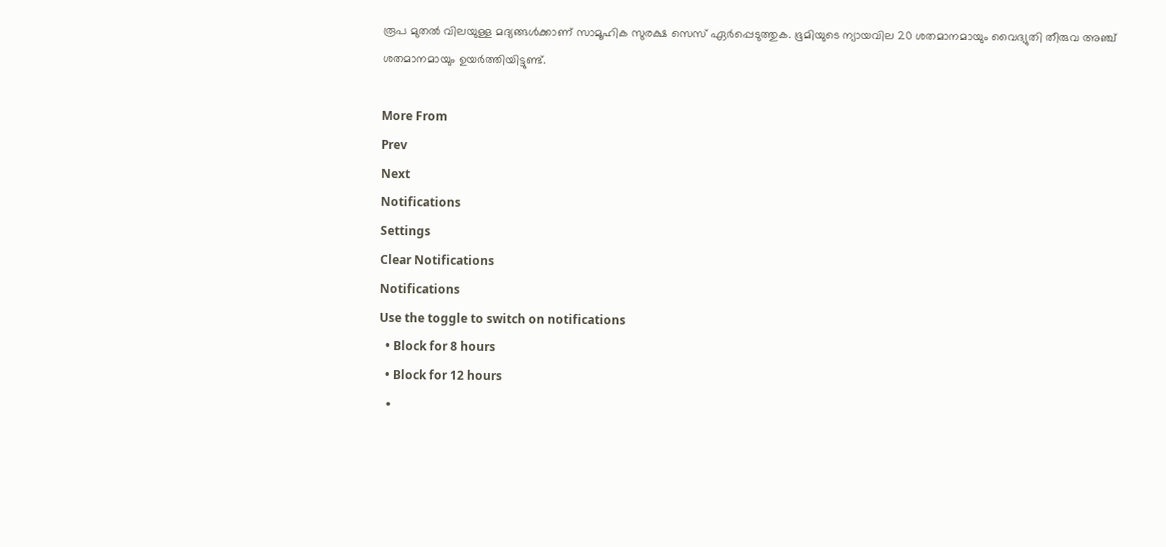രൂപ മുതല്‍ വിലയുള്ള മദ്യങ്ങള്‍ക്കാണ് സാമൂഹിക സുരക്ഷ സെസ് ഏർപ്പെടുത്തുക. ഭൂമിയുടെ ന്യായവില 20 ശതമാനമായും വൈദ്യുതി തീരുവ അഞ്ച് ശതമാനമായും ഉയർത്തിയിട്ടുണ്ട്.

More From
Prev
Next
Notifications
Settings
Clear Notifications
Notifications
Use the toggle to switch on notifications
  • Block for 8 hours
  • Block for 12 hours
  •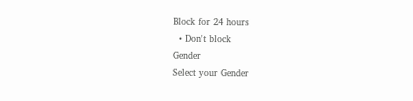Block for 24 hours
  • Don't block
Gender
Select your Gender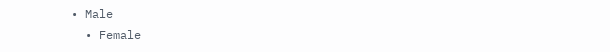• Male
  • Female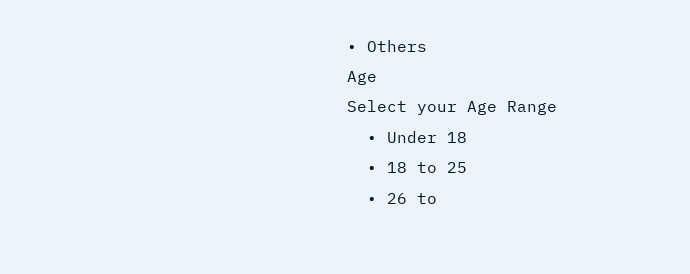• Others
Age
Select your Age Range
  • Under 18
  • 18 to 25
  • 26 to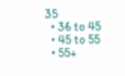35
  • 36 to 45
  • 45 to 55
  • 55+